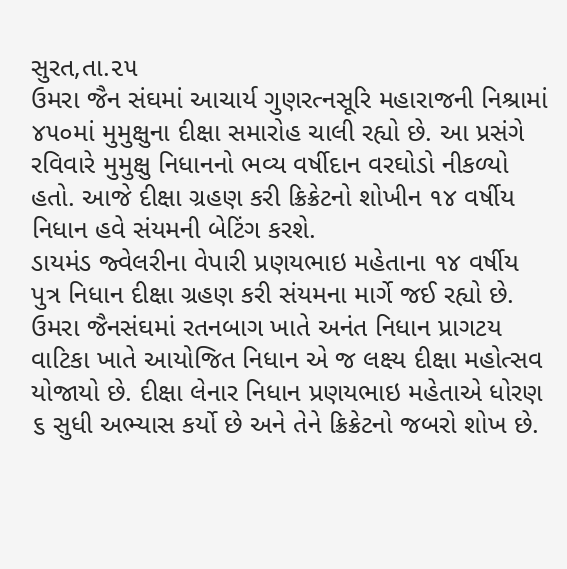સુરત,તા.૨૫
ઉમરા જૈન સંઘમાં આચાર્ય ગુણરત્નસૂરિ મહારાજની નિશ્રામાં ૪૫૦માં મુમુક્ષુના દીક્ષા સમારોહ ચાલી રહ્યો છે. આ પ્રસંગે રવિવારે મુમુક્ષુ નિધાનનો ભવ્ય વર્ષીદાન વરઘોડો નીકળ્યો હતો. આજે દીક્ષા ગ્રહણ કરી ક્રિક્રેટનો શોખીન ૧૪ વર્ષીય નિધાન હવે સંયમની બેટિંગ કરશે.
ડાયમંડ જ્વેલરીના વેપારી પ્રણયભાઇ મહેતાના ૧૪ વર્ષીય પુત્ર નિધાન દીક્ષા ગ્રહણ કરી સંયમના માર્ગે જઈ રહ્યો છે. ઉમરા જૈનસંઘમાં રતનબાગ ખાતે અનંત નિધાન પ્રાગટય વાટિકા ખાતે આયોજિત નિધાન એ જ લક્ષ્ય દીક્ષા મહોત્સવ યોજાયો છે. દીક્ષા લેનાર નિધાન પ્રણયભાઇ મહેતાએ ધોરણ ૬ સુધી અભ્યાસ કર્યો છે અને તેને ક્રિક્રેટનો જબરો શોખ છે.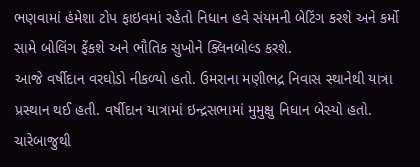ભણવામાં હંમેશા ટોપ ફાઇવમાં રહેતો નિધાન હવે સંયમની બેટિંગ કરશે અને કર્મો સામે બોલિંગ ફેંકશે અને ભૌતિક સુખોને ક્લિનબોલ્ડ કરશે.
આજે વર્ષીદાન વરઘોડો નીકળ્યો હતો. ઉમરાના મણીભદ્ર નિવાસ સ્થાનેથી યાત્રા પ્રસ્થાન થઈ હતી. વર્ષીદાન યાત્રામાં ઇન્દ્રસભામાં મુમુક્ષુ નિધાન બેસ્યો હતો. ચારેબાજુથી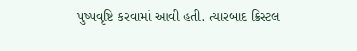પુષ્પવૃષ્ટિ કરવામાં આવી હતી. ત્યારબાદ ક્રિસ્ટલ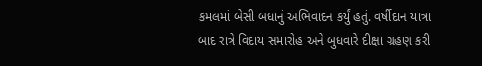કમલમાં બેસી બધાનું અભિવાદન કર્યું હતું. વર્ષીદાન યાત્રા બાદ રાત્રે વિદાય સમારોહ અને બુધવારે દીક્ષા ગ્રહણ કરી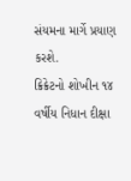સંયમના માર્ગે પ્રયાણ કરશે.
ક્રિક્રેટનો શોખીન ૧૪ વર્ષીય નિધાન દીક્ષા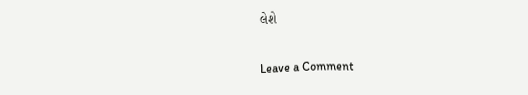લેશે

Leave a Comment